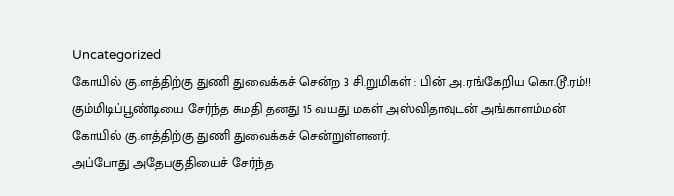Uncategorized
கோயில் கு.ளத்திற்கு துணி துவைக்கச் சென்ற 3 சி.றுமிகள் : பின் அ.ரங்கேறிய கொ.டூ.ரம்!!
கும்மிடிப்பூண்டியை சேர்ந்த சுமதி தனது 15 வயது மகள் அஸ்விதாவுடன் அங்காளம்மன் கோயில் கு.ளத்திற்கு துணி துவைக்கச் சென்றுள்ளனர்.
அப்போது அதேபகுதியைச் சேர்ந்த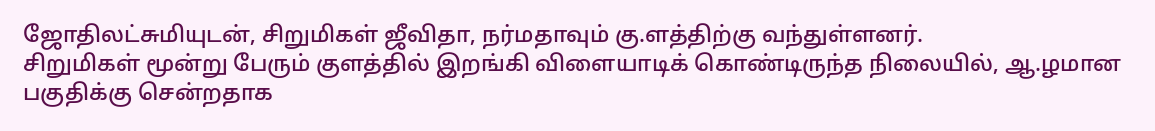ஜோதிலட்சுமியுடன், சிறுமிகள் ஜீவிதா, நர்மதாவும் கு.ளத்திற்கு வந்துள்ளனர்.
சிறுமிகள் மூன்று பேரும் குளத்தில் இறங்கி விளையாடிக் கொண்டிருந்த நிலையில், ஆ.ழமான பகுதிக்கு சென்றதாக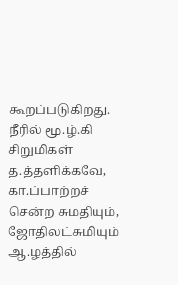கூறப்படுகிறது.
நீரில் மூ.ழ்.கி சிறுமிகள் த.த்தளிக்கவே, கா.ப்பாற்றச் சென்ற சுமதியும், ஜோதிலட்சுமியும் ஆ.ழத்தில்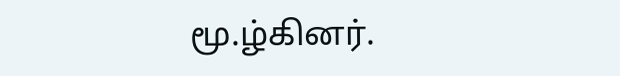மூ.ழ்கினர்.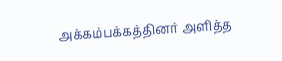அக்கம்பக்கத்தினர் அளித்த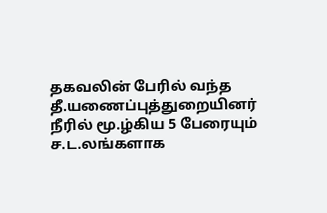தகவலின் பேரில் வந்த தீ.யணைப்புத்துறையினர் நீரில் மூ.ழ்கிய 5 பேரையும் ச.ட.லங்களாக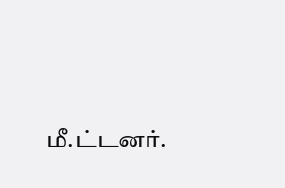மீ.ட்டனர்.